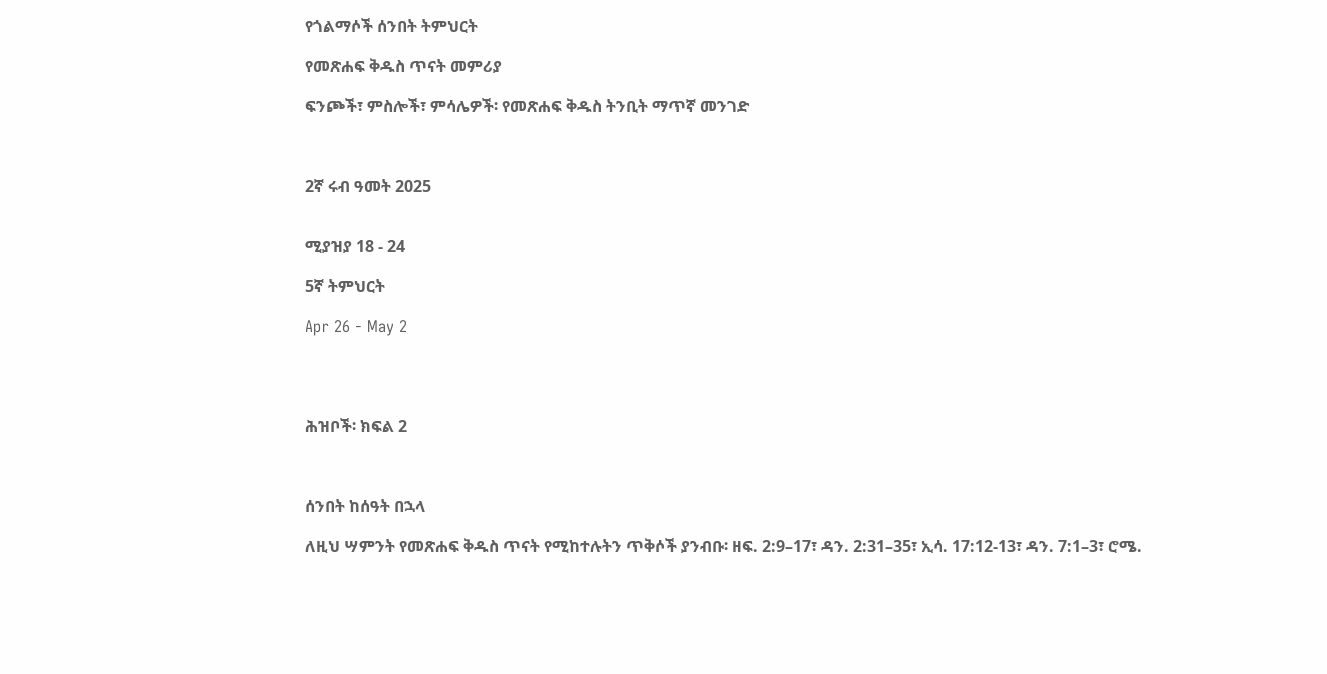የጎልማሶች ሰንበት ትምህርት

የመጽሐፍ ቅዱስ ጥናት መምሪያ

ፍንጮች፣ ምስሎች፣ ምሳሌዎች፡ የመጽሐፍ ቅዱስ ትንቢት ማጥኛ መንገድ



2ኛ ሩብ ዓመት 2025


ሚያዝያ 18 - 24

5ኛ ትምህርት

Apr 26 - May 2




ሕዝቦች፡ ክፍል 2



ሰንበት ከሰዓት በኋላ

ለዚህ ሣምንት የመጽሐፍ ቅዱስ ጥናት የሚከተሉትን ጥቅሶች ያንብቡ፡ ዘፍ. 2:9–17፣ ዳን. 2:31–35፣ ኢሳ. 17:12-13፣ ዳን. 7:1–3፣ ሮሜ.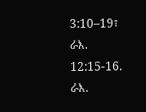3:10–19፣ ራእ. 12:15-16. ራእ.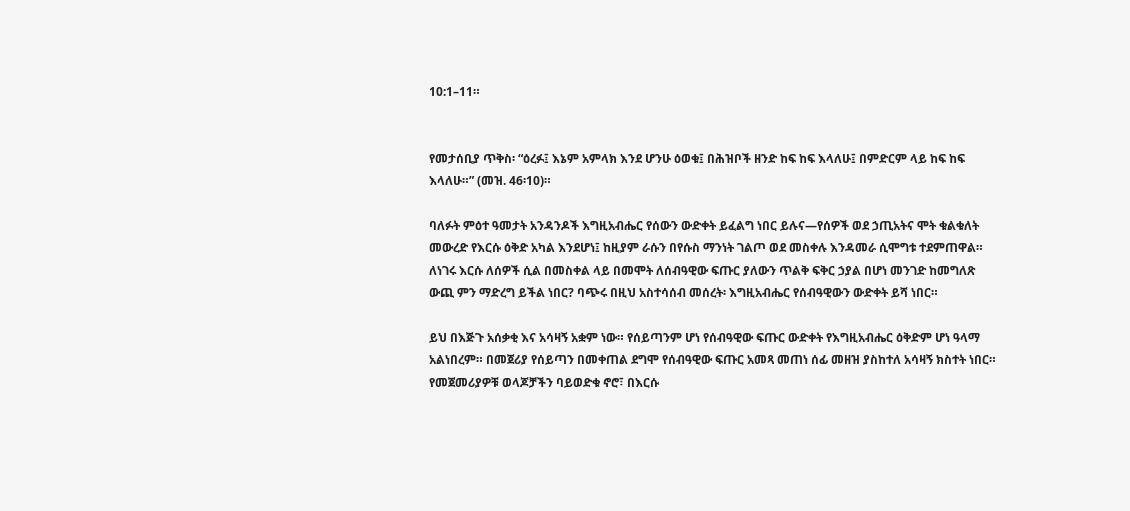10:1–11።


የመታሰቢያ ጥቅስ፡ “ዕረፉ፤ እኔም አምላክ እንደ ሆንሁ ዕወቁ፤ በሕዝቦች ዘንድ ከፍ ከፍ እላለሁ፤ በምድርም ላይ ከፍ ከፍ እላለሁ።” (መዝ. 46፡10)።

ባለፉት ምዕተ ዓመታት አንዳንዶች እግዚአብሔር የሰውን ውድቀት ይፈልግ ነበር ይሉና—የሰዎች ወደ ኃጢአትና ሞት ቁልቁለት መውረድ የእርሱ ዕቅድ አካል እንደሆነ፤ ከዚያም ራሱን በየሱስ ማንነት ገልጦ ወደ መስቀሉ እንዳመራ ሲሞግቱ ተደምጠዋል። ለነገሩ እርሱ ለሰዎች ሲል በመስቀል ላይ በመሞት ለሰብዓዊው ፍጡር ያለውን ጥልቅ ፍቅር ኃያል በሆነ መንገድ ከመግለጽ ውጪ ምን ማድረግ ይችል ነበር? ባጭሩ በዚህ አስተሳሰብ መሰረት፡ እግዚአብሔር የሰብዓዊውን ውድቀት ይሻ ነበር።

ይህ በእጅጉ አሰቃቂ እና አሳዛኝ አቋም ነው። የሰይጣንም ሆነ የሰብዓዊው ፍጡር ውድቀት የእግዚአብሔር ዕቅድም ሆነ ዓላማ አልነበረም። በመጀሪያ የሰይጣን በመቀጠል ደግሞ የሰብዓዊው ፍጡር አመጻ መጠነ ሰፊ መዘዝ ያስከተለ አሳዛኝ ክስተት ነበር። የመጀመሪያዎቹ ወላጆቻችን ባይወድቁ ኖሮ፣ በእርሱ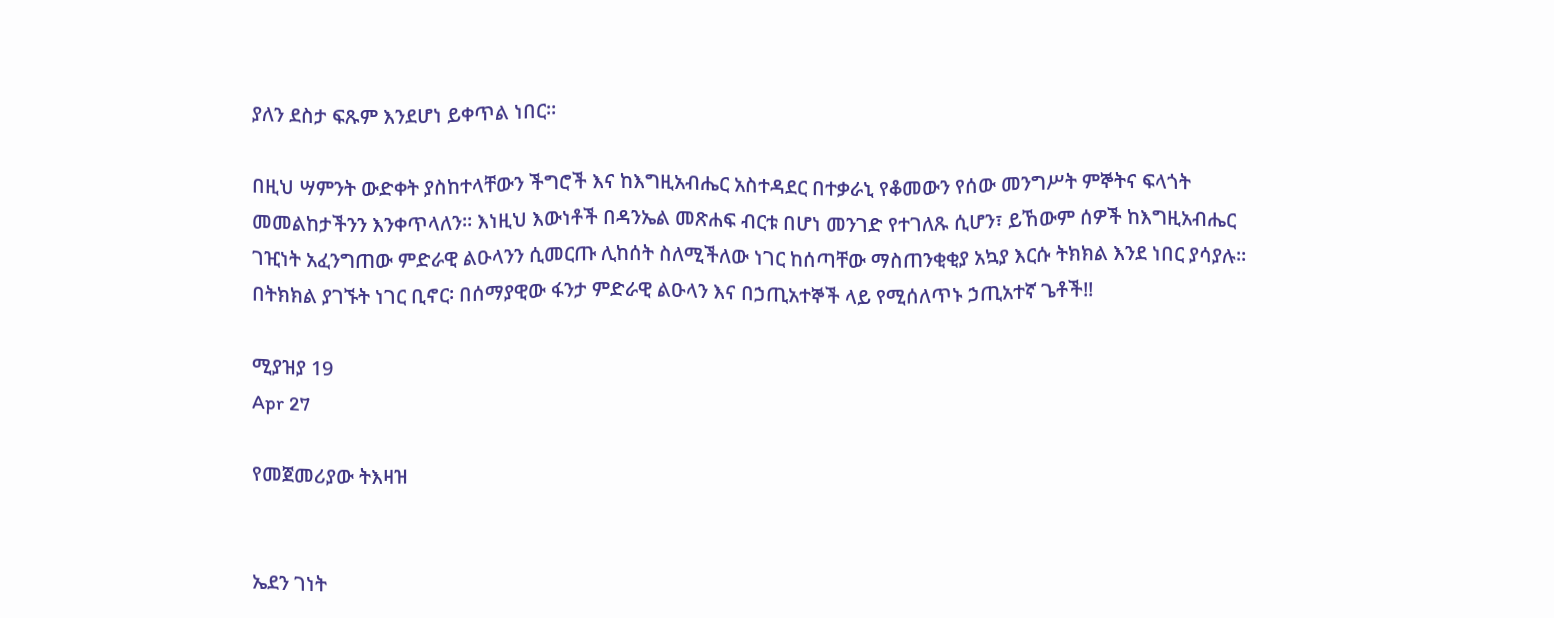ያለን ደስታ ፍጹም እንደሆነ ይቀጥል ነበር።

በዚህ ሣምንት ውድቀት ያስከተላቸውን ችግሮች እና ከእግዚአብሔር አስተዳደር በተቃራኒ የቆመውን የሰው መንግሥት ምኞትና ፍላጎት መመልከታችንን እንቀጥላለን። እነዚህ እውነቶች በዳንኤል መጽሐፍ ብርቱ በሆነ መንገድ የተገለጹ ሲሆን፣ ይኸውም ሰዎች ከእግዚአብሔር ገዢነት አፈንግጠው ምድራዊ ልዑላንን ሲመርጡ ሊከሰት ስለሚችለው ነገር ከሰጣቸው ማስጠንቂቂያ አኳያ እርሱ ትክክል እንደ ነበር ያሳያሉ። በትክክል ያገኙት ነገር ቢኖር፡ በሰማያዊው ፋንታ ምድራዊ ልዑላን እና በኃጢአተኞች ላይ የሚሰለጥኑ ኃጢአተኛ ጌቶች!!

ሚያዝያ 19
Apr 27

የመጀመሪያው ትእዛዝ


ኤደን ገነት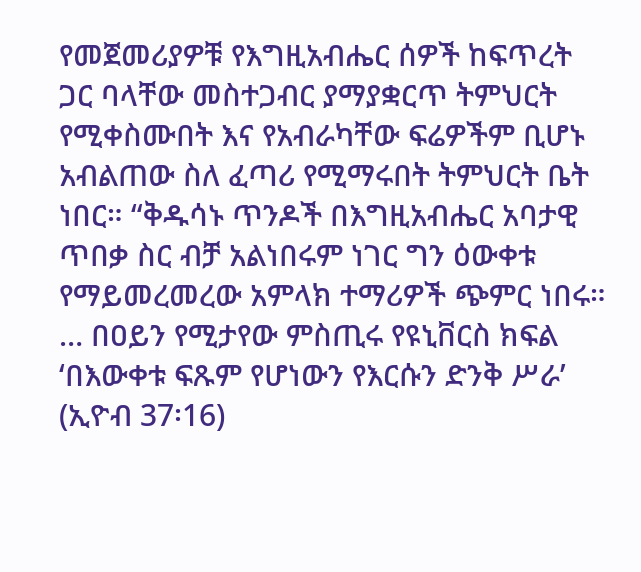የመጀመሪያዎቹ የእግዚአብሔር ሰዎች ከፍጥረት ጋር ባላቸው መስተጋብር ያማያቋርጥ ትምህርት የሚቀስሙበት እና የአብራካቸው ፍሬዎችም ቢሆኑ አብልጠው ስለ ፈጣሪ የሚማሩበት ትምህርት ቤት ነበር። “ቅዱሳኑ ጥንዶች በእግዚአብሔር አባታዊ ጥበቃ ስር ብቻ አልነበሩም ነገር ግን ዕውቀቱ የማይመረመረው አምላክ ተማሪዎች ጭምር ነበሩ። … በዐይን የሚታየው ምስጢሩ የዩኒቨርስ ክፍል ‘በእውቀቱ ፍጹም የሆነውን የእርሱን ድንቅ ሥራ’ (ኢዮብ 37፡16)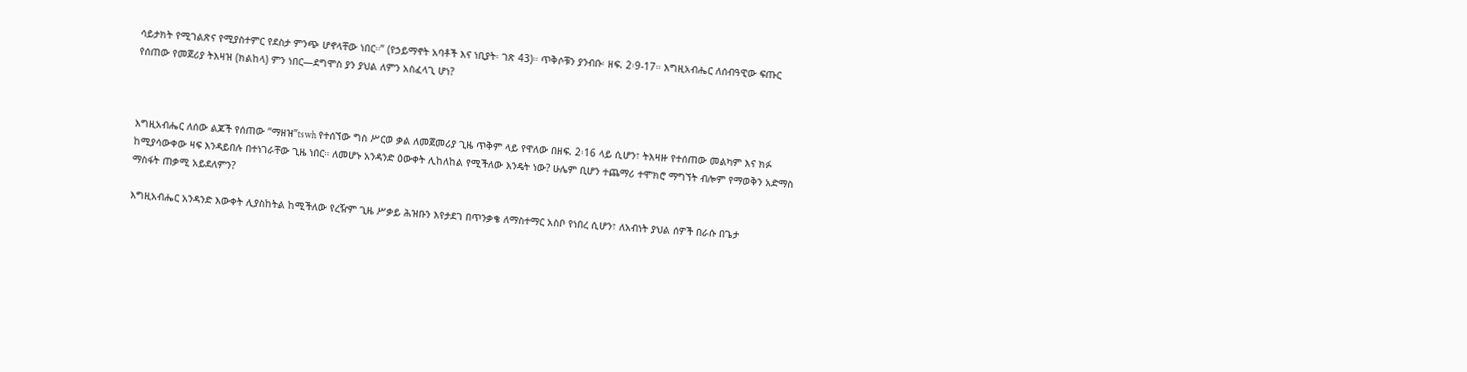ሳይታክት የሚገልጽና የሚያስተምር የደስታ ምንጭ ሆኖላቸው ነበር።” (የኃይማኖት አባቶች እና ነቢያት፡ ገጽ 43)። ጥቅሶቹን ያንብቡ፡ ዘፍ. 2፡9-17። እግዚአብሔር ለሰብዓዊው ፍጡር የሰጠው የመጀሪያ ትእዛዝ (ክልከላ) ምን ነበር—ደግሞስ ያን ያህል ለምን አስፈላጊ ሆነ?



እግዚአብሔር ለሰው ልጆች የሰጠው “ማዘዝ”tswh የተሰኘው ግስ ሥርወ ቃል ለመጀመሪያ ጊዜ ጥቅም ላይ የዋለው በዘፍ. 2፡16 ላይ ሲሆን፣ ትእዛዙ የተሰጠው መልካም እና ክፉ ከሚያሳውቀው ዛፍ እንዳይበሉ በተነገራቸው ጊዜ ነበር። ለመሆኑ አንዳንድ ዕውቀት ሊከለከል የሚችለው እንዴት ነው? ሁሌም ቢሆን ተጨማሪ ተሞክሮ ማግኘት ብሎም የማወቅን አድማስ ማስፋት ጠቃሚ አይደለምን?

እግዚአብሔር አንዳንድ እውቀት ሊያስከትል ከሚችለው የረዥም ጊዜ ሥቃይ ሕዝቡን እየታደገ በጥንቃቄ ለማስተማር አስቦ የነበረ ሲሆን፣ ለአብነት ያህል ሰዎች በራሱ በጌታ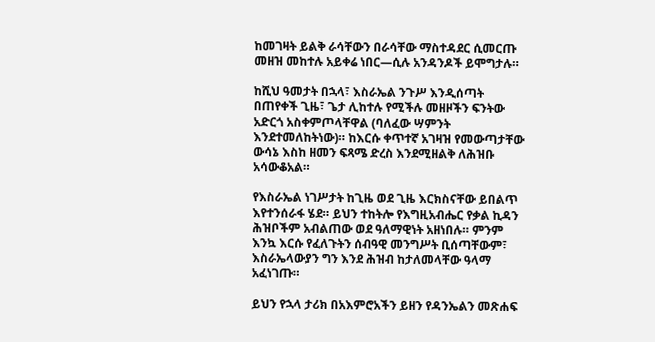ከመገዛት ይልቅ ራሳቸውን በራሳቸው ማስተዳደር ሲመርጡ መዘዝ መከተሉ አይቀሬ ነበር—ሲሉ አንዳንዶች ይሞግታሉ።

ከሺህ ዓመታት በኋላ፣ እስራኤል ንጉሥ እንዲሰጣት በጠየቀች ጊዜ፣ ጌታ ሊከተሉ የሚችሉ መዘዞችን ፍንትው አድርጎ አስቀምጦላቸዋል (ባለፈው ሣምንት እንደተመለከትነው)። ከእርሱ ቀጥተኛ አገዛዝ የመውጣታቸው ውሳኔ እስከ ዘመን ፍጻሜ ድረስ እንደሚዘልቅ ለሕዝቡ አሳውቆአል።

የእስራኤል ነገሥታት ከጊዜ ወደ ጊዜ እርክስናቸው ይበልጥ እየተንሰራፋ ሄደ። ይህን ተከትሎ የእግዚአብሔር የቃል ኪዳን ሕዝቦችም አብልጠው ወደ ዓለማዊነት አዘነበሉ። ምንም እንኳ እርሱ የፈለጉትን ሰብዓዊ መንግሥት ቢሰጣቸውም፣ እስራኤላውያን ግን እንደ ሕዝብ ከታለመላቸው ዓላማ አፈነገጡ።

ይህን የኋላ ታሪክ በአእምሮአችን ይዘን የዳንኤልን መጽሐፍ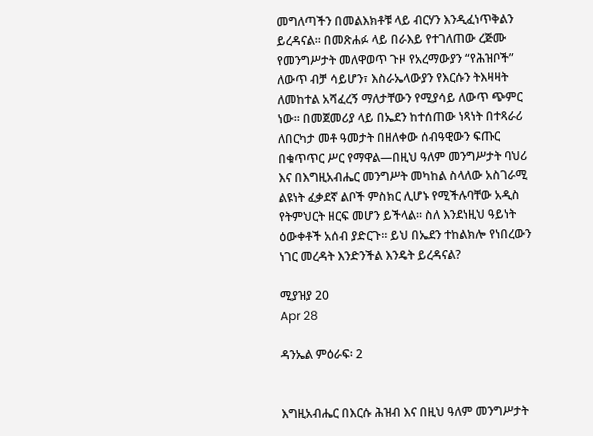መግለጣችን በመልእክቶቹ ላይ ብርሃን እንዲፈነጥቅልን ይረዳናል። በመጽሐፉ ላይ በራእይ የተገለጠው ረጅሙ የመንግሥታት መለዋወጥ ጉዞ የአረማውያን “የሕዝቦች” ለውጥ ብቻ ሳይሆን፣ እስራኤላውያን የእርሱን ትእዛዛት ለመከተል አሻፈረኝ ማለታቸውን የሚያሳይ ለውጥ ጭምር ነው። በመጀመሪያ ላይ በኤደን ከተሰጠው ነጻነት በተጻራሪ ለበርካታ መቶ ዓመታት በዘለቀው ሰብዓዊውን ፍጡር በቁጥጥር ሥር የማዋል—በዚህ ዓለም መንግሥታት ባህሪ እና በእግዚአብሔር መንግሥት መካከል ስላለው አስገራሚ ልዩነት ፈቃደኛ ልቦች ምስክር ሊሆኑ የሚችሉባቸው አዲስ የትምህርት ዘርፍ መሆን ይችላል። ስለ እንደነዚህ ዓይነት ዕውቀቶች አሰብ ያድርጉ። ይህ በኤደን ተከልክሎ የነበረውን ነገር መረዳት እንድንችል እንዴት ይረዳናል?

ሚያዝያ 20
Apr 28

ዳንኤል ምዕራፍ፡ 2


እግዚአብሔር በእርሱ ሕዝብ እና በዚህ ዓለም መንግሥታት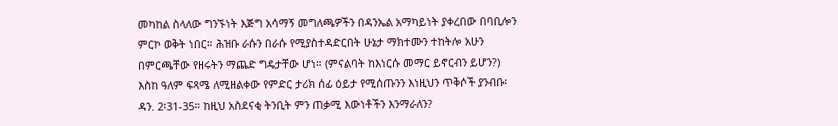መካከል ስላለው ግንኙነት እጅግ አሳማኝ መግለጫዎችን በዳንኤል አማካይነት ያቀረበው በባቢሎን ምርኮ ወቅት ነበር። ሕዝቡ ራሱን በራሱ የሚያስተዳድርበት ሁኔታ ማክተሙን ተከትሎ አሁን በምርጫቸው የዘሩትን ማጨድ ግዴታቸው ሆነ። (ምናልባት ከእነርሱ መማር ይኖርብን ይሆን?) እስከ ዓለም ፍጻሜ ለሚዘልቀው የምድር ታሪክ ሰፊ ዕይታ የሚሰጡንን እነዚህን ጥቅሶች ያንብቡ፡ ዳን. 2፡31-35። ከዚህ አስደናቂ ትንቢት ምን ጠቃሚ እውነቶችን እንማራለን?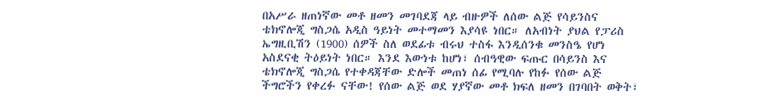በአሥራ ዘጠነኛው መቶ ዘመን መገባደጃ ላይ ብዙዎች ለሰው ልጅ የሳይንስና ቴክኖሎጂ ግስጋሴ አዲስ ዓይነት መተማመን እያሳዩ ነበር። ለአብነት ያህል የፓሪስ ኤግዚቢሽን (1900) ሰዎች ስለ ወደፊቱ ብሩህ ተስፋ እንዲሰንቁ መንስዔ የሆነ አስደናቂ ትዕይነት ነበር። እንደ እውነቱ ከሆነ፣ ሰብዓዊው ፍጡር በሳይንስ እና ቴክኖሎጂ ግስጋሴ የተቀዳጃቸው ድሎች መጠነ ሰፊ የሚባሉ የከፉ የሰው ልጅ ችግሮችን የቀረፉ ናቸው! የሰው ልጅ ወደ ሃያኛው መቶ ክፍለ ዘመን በገባበት ወቅት፣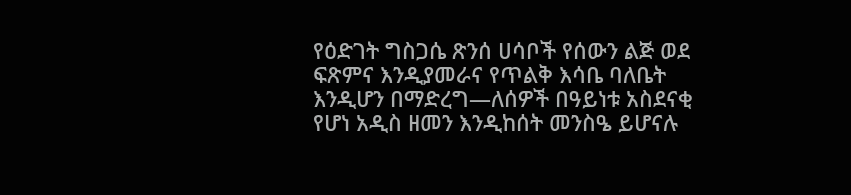የዕድገት ግስጋሴ ጽንሰ ሀሳቦች የሰውን ልጅ ወደ ፍጽምና እንዲያመራና የጥልቅ እሳቤ ባለቤት እንዲሆን በማድረግ—ለሰዎች በዓይነቱ አስደናቂ የሆነ አዲስ ዘመን እንዲከሰት መንስዔ ይሆናሉ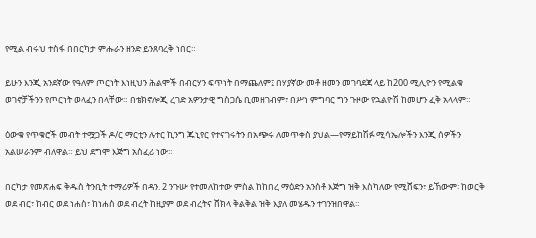የሚል ብሩህ ተስፋ በበርካታ ምሑራን ዘንድ ይንጸባረቅ ነበር።

ይሁን እንጂ አንደኛው የዓለም ጦርነት እነዚህን ሕልሞች በብርሃን ፍጥነት በማጨለም፤ በሃያኛው መቶ ዘመን መገባደጃ ላይ ከ200 ሚሊዮን የሚልቁ ወገኖቻችንን የጦርነት ወላፈን በላቸው። በቴክኖሎጂ ረገድ አዎንታዊ ግስጋሴ ቢመዘገብም፣ በሥነ ምግባር ግን ጉዞው የኋልዮሽ ከመሆን ፈቅ አላላም።

ዕውቁ የጥቁሮች መብት ተሟጋች ዶ/ር ማርቲን ሉተር ኪንግ ጁኒየር የተናገሩትን በአጭሩ ለመጥቀስ ያህል—የማይከሽፉ ሚሳኤሎችን እንጂ ሰዎችን አልሠራንም ብለዋል። ይህ ደግሞ እጅግ አስፈሪ ነው።

በርካታ የመጽሐፍ ቅዱስ ትንቢት ተማሪዎች በዳን. 2 ንጉሡ የተመለከተው ምስል ከከበረ ማዕድን አንስቶ እጅግ ዝቅ እስካለው የሚሸፍን፣ ይኸውም፡ ከወርቅ ወደ ብር፣ ከብር ወደ ነሐስ፣ ከነሐስ ወደ ብረት ከዚያም ወደ ብረትና ሸክላ ቅልቅል ዝቅ እያለ መሄዱን ተገንዝበዋል።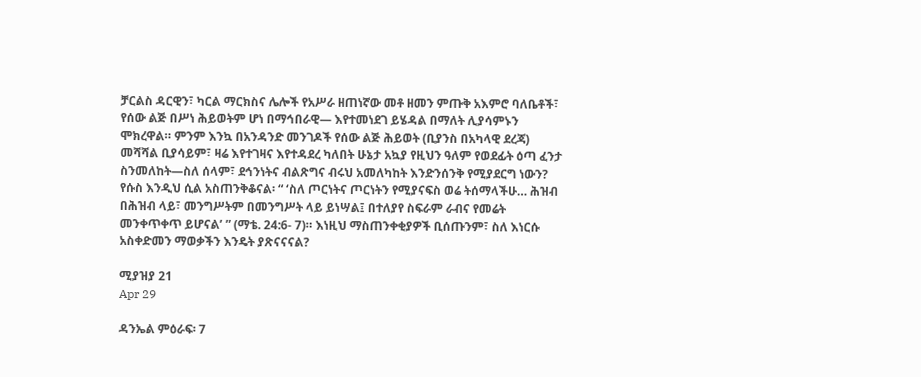ቻርልስ ዳርዊን፣ ካርል ማርክስና ሌሎች የአሥራ ዘጠነኛው መቶ ዘመን ምጡቅ አእምሮ ባለቤቶች፣ የሰው ልጅ በሥነ ሕይወትም ሆነ በማኅበራዊ— እየተመነደገ ይሄዳል በማለት ሊያሳምኑን ሞክረዋል። ምንም እንኳ በአንዳንድ መንገዶች የሰው ልጅ ሕይወት (ቢያንስ በአካላዊ ደረጃ) መሻሻል ቢያሳይም፣ ዛሬ እየተገዛና እየተዳደረ ካለበት ሁኔታ አኳያ የዚህን ዓለም የወደፊት ዕጣ ፈንታ ስንመለከት—ስለ ሰላም፣ ደኅንነትና ብልጽግና ብሩህ አመለካከት እንድንሰንቅ የሚያደርግ ነውን? የሱስ እንዲህ ሲል አስጠንቅቆናል፡ “ ‘ስለ ጦርነትና ጦርነትን የሚያናፍስ ወሬ ትሰማላችሁ… ሕዝብ በሕዝብ ላይ፣ መንግሥትም በመንግሥት ላይ ይነሣል፤ በተለያየ ስፍራም ራብና የመሬት መንቀጥቀጥ ይሆናል’ ” (ማቴ. 24:6- 7)። እነዚህ ማስጠንቀቂያዎች ቢሰጡንም፣ ስለ እነርሱ አስቀድመን ማወቃችን እንዴት ያጽናናናል?

ሚያዝያ 21
Apr 29

ዳንኤል ምዕራፍ፡ 7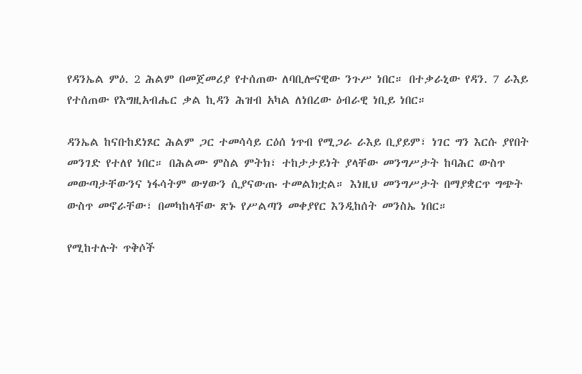የዳንኤል ምዕ. 2 ሕልም በመጀመሪያ የተሰጠው ለባቢሎናዊው ንጉሥ ነበር። በተቃራኒው የዳን. 7 ራእይ የተሰጠው የእግዚአብሔር ቃል ኪዳን ሕዝብ አካል ለነበረው ዕብራዊ ነቢይ ነበር።

ዳንኤል ከናቡከደነጾር ሕልም ጋር ተመሳሳይ ርዕሰ ነጥብ የሚጋራ ራእይ ቢያይም፣ ነገር ግን እርሱ ያየበት መንገድ የተለየ ነበር። በሕልሙ ምስል ምትክ፣ ተከታታይነት ያላቸው መንግሥታት ከባሕር ውስጥ መውጣታቸውንና ነፋሳትም ውሃውን ሲያናውጡ ተመልክቷል። እነዚህ መንግሥታት በማያቋርጥ ግጭት ውስጥ መኖራቸው፣ በመካከላቸው ጽኑ የሥልጣን መቀያየር እንዲከሰት መንስኤ ነበር።

የሚከተሉት ጥቅሶች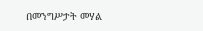በመንግሥታት መሃል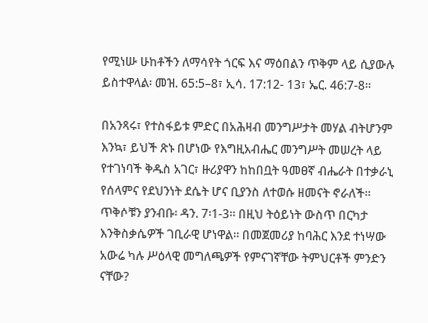የሚነሡ ሁከቶችን ለማሳየት ጎርፍ እና ማዕበልን ጥቅም ላይ ሲያውሉ ይስተዋላል፡ መዝ. 65:5–8፣ ኢሳ. 17:12- 13፣ ኤር. 46:7-8።

በአንጻሩ፣ የተስፋይቱ ምድር በአሕዛብ መንግሥታት መሃል ብትሆንም እንኳ፣ ይህች ጽኑ በሆነው የእግዚአብሔር መንግሥት መሠረት ላይ የተገነባች ቅዱስ አገር፣ ዙሪያዋን ከከበቧት ዓመፀኛ ብሔራት በተቃራኒ የሰላምና የደህንነት ደሴት ሆና ቢያንስ ለተወሱ ዘመናት ኖራለች። ጥቅሶቹን ያንብቡ፡ ዳን. 7፡1-3። በዚህ ትዕይነት ውስጥ በርካታ እንቅስቃሴዎች ገቢራዊ ሆነዋል። በመጀመሪያ ከባሕር እንደ ተነሣው አውሬ ካሉ ሥዕላዊ መግለጫዎች የምናገኛቸው ትምህርቶች ምንድን ናቸው?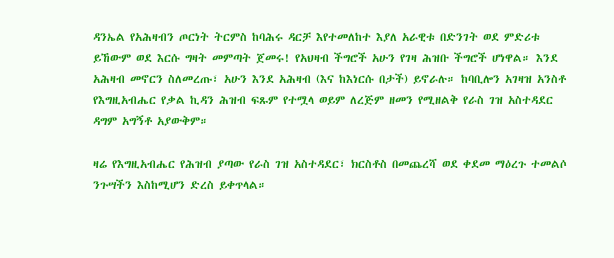ዳንኤል የአሕዛብን ጦርነት ትርምስ ከባሕሩ ዳርቻ እየተመለከተ እያለ አራዊቱ በድንገት ወደ ምድሪቱ ይኸውም ወደ እርሱ ግዛት መምጣት ጀመሩ! የአህዛብ ችግሮች አሁን የገዛ ሕዝቡ ችግሮች ሆነዋል። እንደ አሕዛብ መኖርን ስለመረጡ፣ አሁን እንደ አሕዛብ (እና ከእነርሱ በታች) ይኖራሉ። ከባቢሎን አገዛዝ አንስቶ የእግዚአብሔር የቃል ኪዳን ሕዝብ ፍጹም የተሟላ ወይም ለረጅም ዘመን የሚዘልቅ የራስ ገዝ አስተዳደር ዳግም አግኝቶ አያውቅም።

ዛሬ የእግዚአብሔር የሕዝብ ያጣው የራስ ገዝ አስተዳደር፣ ክርስቶስ በመጨረሻ ወደ ቀደመ ማዕረጉ ተመልሶ ንጉሣችን እስከሚሆን ድረስ ይቀጥላል።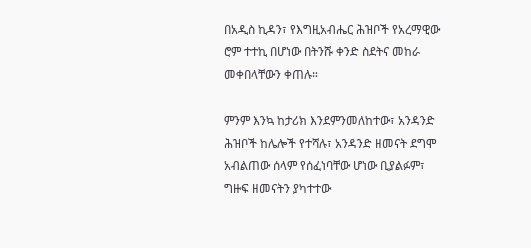በአዲስ ኪዳን፣ የእግዚአብሔር ሕዝቦች የአረማዊው ሮም ተተኪ በሆነው በትንሹ ቀንድ ስደትና መከራ መቀበላቸውን ቀጠሉ።

ምንም እንኳ ከታሪክ እንደምንመለከተው፣ አንዳንድ ሕዝቦች ከሌሎች የተሻሉ፣ አንዳንድ ዘመናት ደግሞ አብልጠው ሰላም የሰፈነባቸው ሆነው ቢያልፉም፣ ግዙፍ ዘመናትን ያካተተው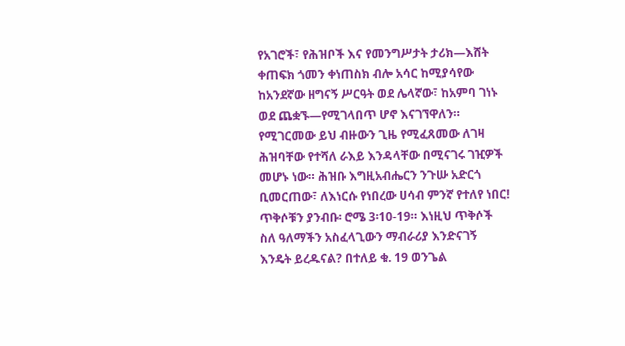የአገሮች፣ የሕዝቦች እና የመንግሥታት ታሪክ—እሸት ቀጠፍክ ጎመን ቀነጠስክ ብሎ አሳር ከሚያሳየው ከአንደኛው ዘግናኝ ሥርዓት ወደ ሌላኛው፣ ከአምባ ገነኑ ወደ ጨቋኙ—የሚገላበጥ ሆኖ እናገኘዋለን። የሚገርመው ይህ ብዙውን ጊዜ የሚፈጸመው ለገዛ ሕዝባቸው የተሻለ ራእይ እንዳላቸው በሚናገሩ ገዢዎች መሆኑ ነው። ሕዝቡ እግዚአብሔርን ንጉሡ አድርጎ ቢመርጠው፣ ለእነርሱ የነበረው ሀሳብ ምንኛ የተለየ ነበር! ጥቅሶቹን ያንብቡ፡ ሮሜ 3፡10-19። እነዚህ ጥቅሶች ስለ ዓለማችን አስፈላጊውን ማብራሪያ እንድናገኝ እንዴት ይረዱናል? በተለይ ቁ. 19 ወንጌል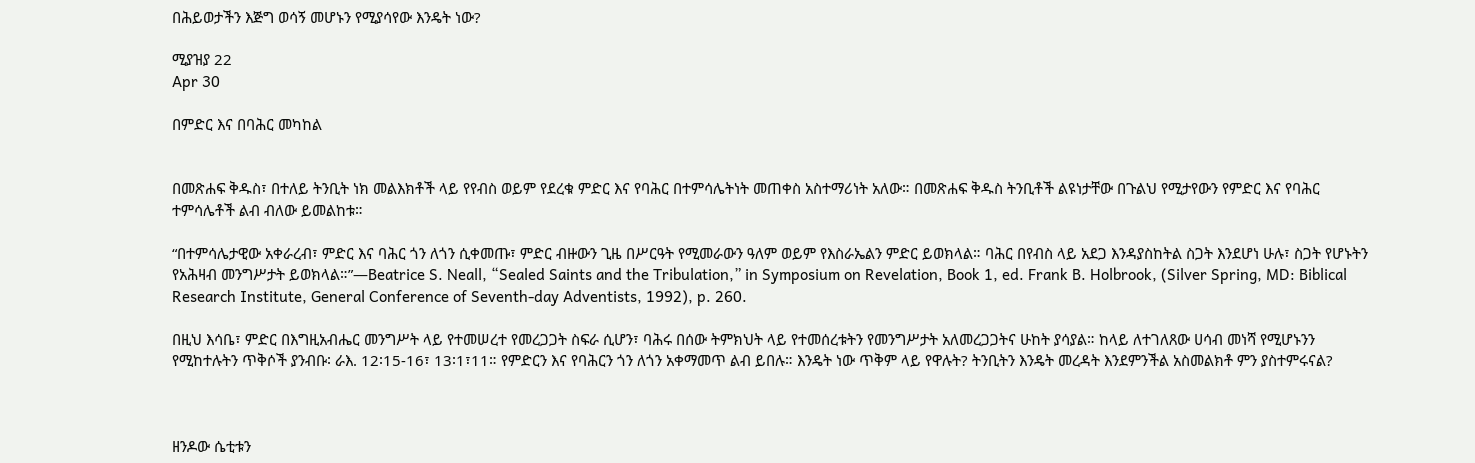በሕይወታችን እጅግ ወሳኝ መሆኑን የሚያሳየው እንዴት ነው?

ሚያዝያ 22
Apr 30

በምድር እና በባሕር መካከል


በመጽሐፍ ቅዱስ፣ በተለይ ትንቢት ነክ መልእክቶች ላይ የየብስ ወይም የደረቁ ምድር እና የባሕር በተምሳሌትነት መጠቀስ አስተማሪነት አለው። በመጽሐፍ ቅዱስ ትንቢቶች ልዩነታቸው በጉልህ የሚታየውን የምድር እና የባሕር ተምሳሌቶች ልብ ብለው ይመልከቱ።

“በተምሳሌታዊው አቀራረብ፣ ምድር እና ባሕር ጎን ለጎን ሲቀመጡ፣ ምድር ብዙውን ጊዜ በሥርዓት የሚመራውን ዓለም ወይም የእስራኤልን ምድር ይወክላል። ባሕር በየብስ ላይ አደጋ እንዳያስከትል ስጋት እንደሆነ ሁሉ፣ ስጋት የሆኑትን የአሕዛብ መንግሥታት ይወክላል።”—Beatrice S. Neall, “Sealed Saints and the Tribulation,” in Symposium on Revelation, Book 1, ed. Frank B. Holbrook, (Silver Spring, MD: Biblical Research Institute, General Conference of Seventh-day Adventists, 1992), p. 260.

በዚህ እሳቤ፣ ምድር በእግዚአብሔር መንግሥት ላይ የተመሠረተ የመረጋጋት ስፍራ ሲሆን፣ ባሕሩ በሰው ትምክህት ላይ የተመሰረቱትን የመንግሥታት አለመረጋጋትና ሁከት ያሳያል። ከላይ ለተገለጸው ሀሳብ መነሻ የሚሆኑንን የሚከተሉትን ጥቅሶች ያንብቡ፡ ራእ. 12፡15-16፣ 13፡1፣11። የምድርን እና የባሕርን ጎን ለጎን አቀማመጥ ልብ ይበሉ። እንዴት ነው ጥቅም ላይ የዋሉት? ትንቢትን እንዴት መረዳት እንደምንችል አስመልክቶ ምን ያስተምሩናል?



ዘንዶው ሴቲቱን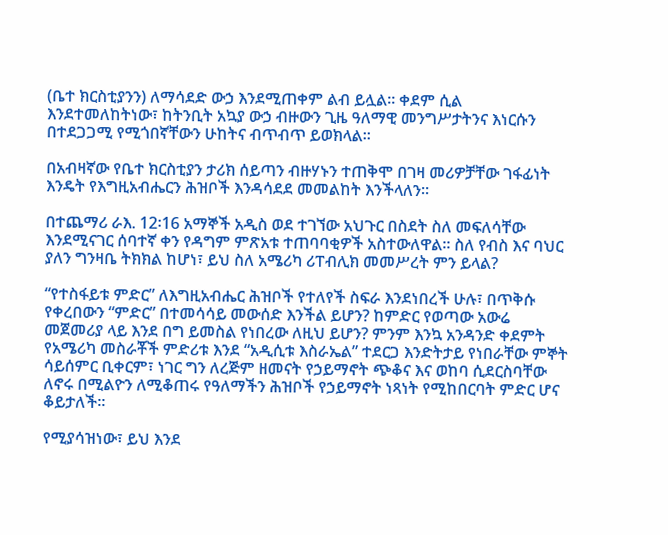(ቤተ ክርስቲያንን) ለማሳደድ ውኃ እንደሚጠቀም ልብ ይሏል። ቀደም ሲል እንደተመለከትነው፣ ከትንቢት አኳያ ውኃ ብዙውን ጊዜ ዓለማዊ መንግሥታትንና እነርሱን በተደጋጋሚ የሚጎበኛቸውን ሁከትና ብጥብጥ ይወክላል።

በአብዛኛው የቤተ ክርስቲያን ታሪክ ሰይጣን ብዙሃኑን ተጠቅሞ በገዛ መሪዎቻቸው ገፋፊነት እንዴት የእግዚአብሔርን ሕዝቦች እንዳሳደደ መመልከት እንችላለን።

በተጨማሪ ራእ. 12፡16 አማኞች አዲስ ወደ ተገኘው አህጉር በስደት ስለ መፍለሳቸው እንደሚናገር ሰባተኛ ቀን የዳግም ምጽአቱ ተጠባባቂዎች አስተውለዋል። ስለ የብስ እና ባህር ያለን ግንዛቤ ትክክል ከሆነ፣ ይህ ስለ አሜሪካ ሪፐብሊክ መመሥረት ምን ይላል?

“የተስፋይቱ ምድር” ለእግዚአብሔር ሕዝቦች የተለየች ስፍራ እንደነበረች ሁሉ፣ በጥቅሱ የቀረበውን “ምድር” በተመሳሳይ መውሰድ እንችል ይሆን? ከምድር የወጣው አውሬ መጀመሪያ ላይ እንደ በግ ይመስል የነበረው ለዚህ ይሆን? ምንም እንኳ አንዳንድ ቀደምት የአሜሪካ መስራቾች ምድሪቱ እንደ “አዲሲቱ እስራኤል” ተደርጋ እንድትታይ የነበራቸው ምኞት ሳይሰምር ቢቀርም፣ ነገር ግን ለረጅም ዘመናት የኃይማኖት ጭቆና እና ወከባ ሲደርስባቸው ለኖሩ በሚልዮን ለሚቆጠሩ የዓለማችን ሕዝቦች የኃይማኖት ነጻነት የሚከበርባት ምድር ሆና ቆይታለች።

የሚያሳዝነው፣ ይህ እንደ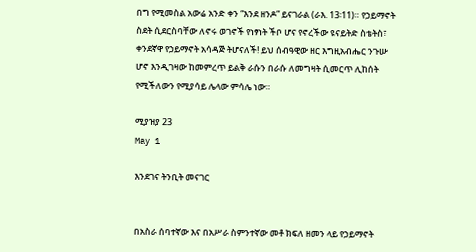በግ የሚመስል አውሬ አንድ ቀን “እንደ ዘንዶ” ይናገራል (ራእ. 13፡11)። የኃይማኖት ስደት ሲደርስባቸው ለኖሩ ወገኖች የነፃነት ችቦ ሆና የኖረችው ዩናይትድ ስቴትስ፣ ቀንደኛዋ የኃይማኖት አሳዳጅ ትሆናለች! ይህ ሰብዓዊው ዘር እግዚአብሔር ንጉሡ ሆኖ እንዲገዛው ከመምረጥ ይልቅ ራሱን በራሱ ለመግዛት ሲመርጥ ሊከሰት የሚችለውን የሚያሳይ ሌላው ምሳሌ ነው።

ሚያዝያ 23
May 1

እንደገና ትንቢት መናገር


በአስራ ሰባተኛው እና በአሥራ ስምንተኛው መቶ ክፍለ ዘመን ላይ የኃይማኖት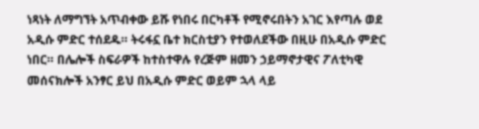ነጻነት ለማግኘት አጥብቀው ይሹ የነበሩ በርካቶች የሚኖሩበትን አገር እየጣሉ ወደ አዲሱ ምድር ተሰደዱ። ትሩፋኗ ቤተ ክርስቲያን የተወለደችው በዚሁ በአዲሱ ምድር ነበር። በሌሎች ስፍራዎች ከተስተዋሉ የረጅም ዘመን ኃይማኖታዊና ፖለቲካዊ መሰናክሎች አንፃር ይህ በአዲሱ ምድር ወይም ኋላ ላይ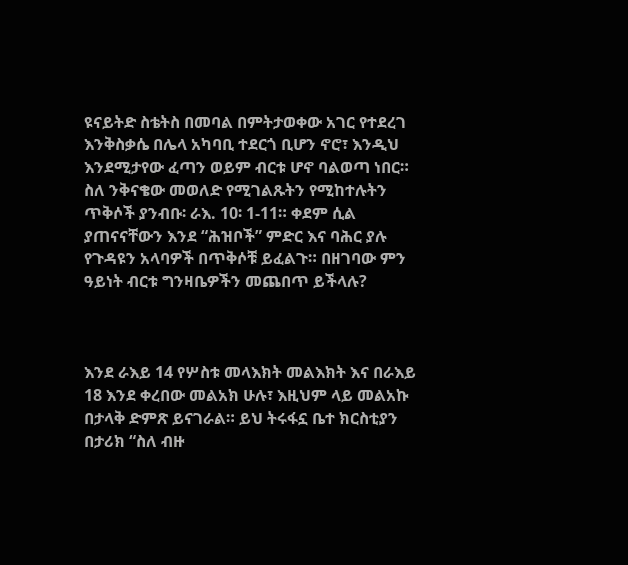ዩናይትድ ስቴትስ በመባል በምትታወቀው አገር የተደረገ እንቅስቃሴ በሌላ አካባቢ ተደርጎ ቢሆን ኖሮ፣ እንዲህ እንደሚታየው ፈጣን ወይም ብርቱ ሆኖ ባልወጣ ነበር። ስለ ንቅናቄው መወለድ የሚገልጹትን የሚከተሉትን ጥቅሶች ያንብቡ፡ ራእ. 10፡ 1-11። ቀደም ሲል ያጠናናቸውን እንደ “ሕዝቦች” ምድር እና ባሕር ያሉ የጉዳዩን አላባዎች በጥቅሶቹ ይፈልጉ። በዘገባው ምን ዓይነት ብርቱ ግንዛቤዎችን መጨበጥ ይችላሉ?



እንደ ራእይ 14 የሦስቱ መላእክት መልእክት እና በራእይ 18 እንደ ቀረበው መልአክ ሁሉ፣ እዚህም ላይ መልአኩ በታላቅ ድምጽ ይናገራል። ይህ ትሩፋኗ ቤተ ክርስቲያን በታሪክ “ስለ ብዙ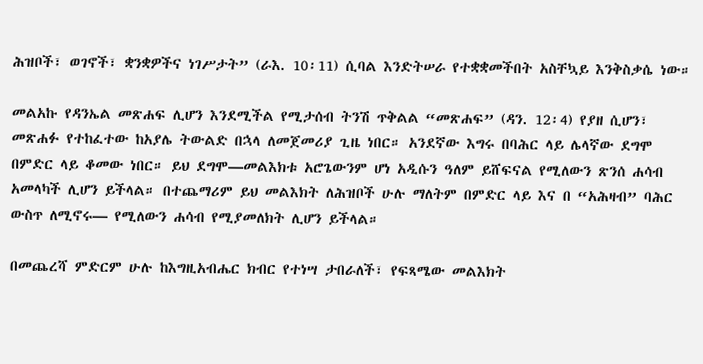ሕዝቦች፣ ወገኖች፣ ቋንቋዎችና ነገሥታት” (ራእ. 10፡11) ሲባል እንድትሠራ የተቋቋመችበት አስቸኳይ እንቅስቃሴ ነው።

መልአኩ የዳንኤል መጽሐፍ ሊሆን እንደሚችል የሚታሰብ ትንሽ ጥቅልል “መጽሐፍ” (ዳን. 12፡4) የያዘ ሲሆን፣ መጽሐፉ የተከፈተው ከአያሌ ትውልድ በኋላ ለመጀመሪያ ጊዜ ነበር። አንደኛው እግሩ በባሕር ላይ ሌላኛው ደግሞ በምድር ላይ ቆመው ነበር። ይህ ደግሞ—መልእክቱ አሮጌውንም ሆነ አዲሱን ዓለም ይሸፍናል የሚለውን ጽንሰ ሐሳብ አመላካች ሊሆን ይችላል። በተጨማሪም ይህ መልእክት ለሕዝቦች ሁሉ ማለትም በምድር ላይ እና በ “አሕዛብ” ባሕር ውስጥ ለሚኖሩ— የሚለውን ሐሳብ የሚያመለክት ሊሆን ይችላል።

በመጨረሻ ምድርም ሁሉ ከእግዚአብሔር ክብር የተነሣ ታበራለች፣ የፍጻሜው መልእክት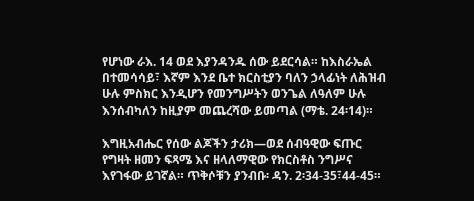የሆነው ራእ. 14 ወደ እያንዳንዱ ሰው ይደርሳል። ከእስራኤል በተመሳሳይ፣ እኛም እንደ ቤተ ክርስቲያን ባለን ኃላፊነት ለሕዝብ ሁሉ ምስክር እንዲሆን የመንግሥትን ወንጌል ለዓለም ሁሉ እንሰብካለን ከዚያም መጨረሻው ይመጣል (ማቴ. 24፡14)።

እግዚአብሔር የሰው ልጆችን ታሪክ—ወደ ሰብዓዊው ፍጡር የግዛት ዘመን ፍጻሜ እና ዘላለማዊው የክርስቶስ ንግሥና እየገፋው ይገኛል። ጥቅሶቹን ያንብቡ፡ ዳን. 2፡34-35፣44-45።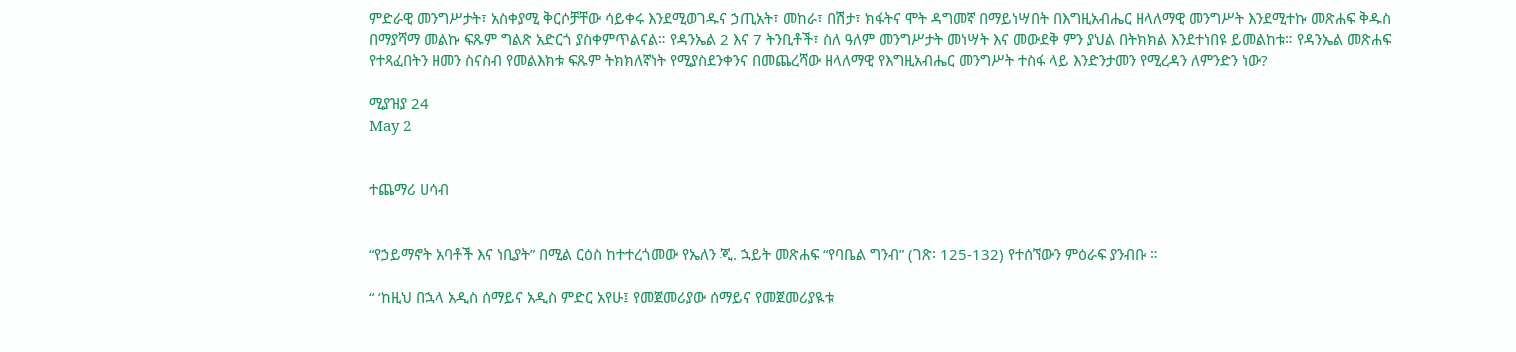ምድራዊ መንግሥታት፣ አስቀያሚ ቅርሶቻቸው ሳይቀሩ እንደሚወገዱና ኃጢአት፣ መከራ፣ በሽታ፣ ክፋትና ሞት ዳግመኛ በማይነሣበት በእግዚአብሔር ዘላለማዊ መንግሥት እንደሚተኩ መጽሐፍ ቅዱስ በማያሻማ መልኩ ፍጹም ግልጽ አድርጎ ያስቀምጥልናል። የዳንኤል 2 እና 7 ትንቢቶች፣ ስለ ዓለም መንግሥታት መነሣት እና መውደቅ ምን ያህል በትክክል እንደተነበዩ ይመልከቱ። የዳንኤል መጽሐፍ የተጻፈበትን ዘመን ስናስብ የመልእክቱ ፍጹም ትክክለኛነት የሚያስደንቀንና በመጨረሻው ዘላለማዊ የእግዚአብሔር መንግሥት ተስፋ ላይ እንድንታመን የሚረዳን ለምንድን ነው?

ሚያዝያ 24
May 2


ተጨማሪ ሀሳብ


“የኃይማኖት አባቶች እና ነቢያት” በሚል ርዕስ ከተተረጎመው የኤለን ጂ. ኋይት መጽሐፍ “የባቤል ግንብ” (ገጽ፡ 125-132) የተሰኘውን ምዕራፍ ያንብቡ ።

“ ‘ከዚህ በኋላ አዲስ ሰማይና አዲስ ምድር አየሁ፤ የመጀመሪያው ሰማይና የመጀመሪያዪቱ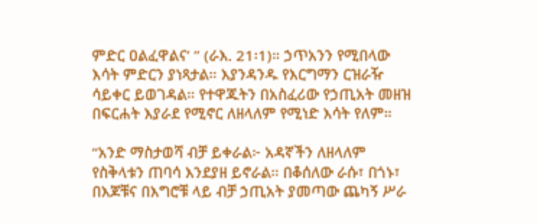ምድር ዐልፈዋልና’ ” (ራእ. 21፡1)። ኃጥአንን የሚበላው እሳት ምድርን ያነጻታል። እያንዳንዱ የእርግማን ርዝራዥ ሳይቀር ይወገዳል። የተዋጁትን በአስፈሪው የኃጢአት መዘዝ በፍርሐት እያራደ የሚኖር ለዘላለም የሚነድ እሳት የለም።

“አንድ ማስታወሻ ብቻ ይቀራል፦ አዳኛችን ለዘላለም የስቅላቱን ጠባሳ እንደያዘ ይኖራል። በቆሰለው ራሱ፣ በጎኑ፣ በእጆቹና በእግሮቹ ላይ ብቻ ኃጢአት ያመጣው ጨካኝ ሥራ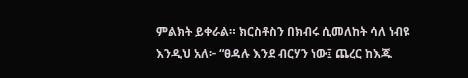ምልክት ይቀራል። ክርስቶስን በክብሩ ሲመለከት ሳለ ነብዩ እንዲህ አለ፦ “ፀዳሉ እንደ ብርሃን ነው፤ ጨረር ከእጁ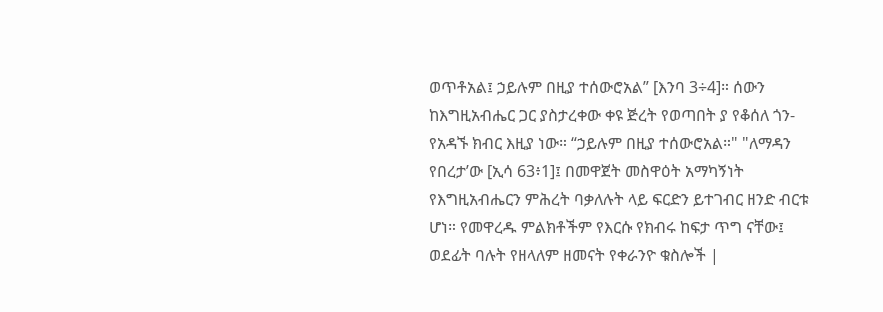ወጥቶአል፤ ኃይሉም በዚያ ተሰውሮአል” [እንባ 3÷4]። ሰውን ከእግዚአብሔር ጋር ያስታረቀው ቀዩ ጅረት የወጣበት ያ የቆሰለ ጎን- የአዳኙ ክብር እዚያ ነው። “ኃይሉም በዚያ ተሰውሮአል።" "ለማዳን የበረታ’ው [ኢሳ 63፥1]፤ በመዋጀት መስዋዕት አማካኝነት የእግዚአብሔርን ምሕረት ባቃለሉት ላይ ፍርድን ይተገብር ዘንድ ብርቱ ሆነ። የመዋረዱ ምልክቶችም የእርሱ የክብሩ ከፍታ ጥግ ናቸው፤ ወደፊት ባሉት የዘላለም ዘመናት የቀራንዮ ቁስሎች |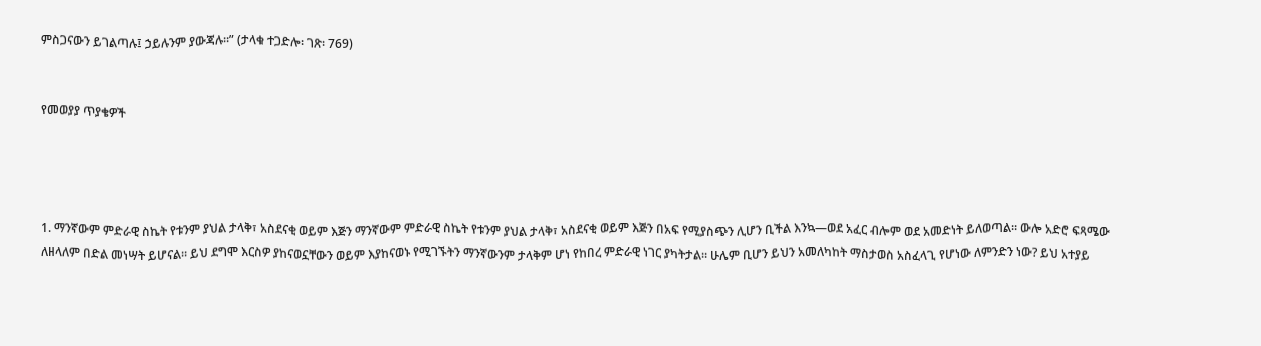ምስጋናውን ይገልጣሉ፤ ኃይሉንም ያውጃሉ።” (ታላቁ ተጋድሎ፡ ገጽ፡ 769)


የመወያያ ጥያቄዎች




1. ማንኛውም ምድራዊ ስኬት የቱንም ያህል ታላቅ፣ አስደናቂ ወይም እጅን ማንኛውም ምድራዊ ስኬት የቱንም ያህል ታላቅ፣ አስደናቂ ወይም እጅን በአፍ የሚያስጭን ሊሆን ቢችል እንኳ—ወደ አፈር ብሎም ወደ አመድነት ይለወጣል። ውሎ አድሮ ፍጻሜው ለዘላለም በድል መነሣት ይሆናል። ይህ ደግሞ እርስዎ ያከናወኗቸውን ወይም እያከናወኑ የሚገኙትን ማንኛውንም ታላቅም ሆነ የከበረ ምድራዊ ነገር ያካትታል። ሁሌም ቢሆን ይህን አመለካከት ማስታወስ አስፈላጊ የሆነው ለምንድን ነው? ይህ አተያይ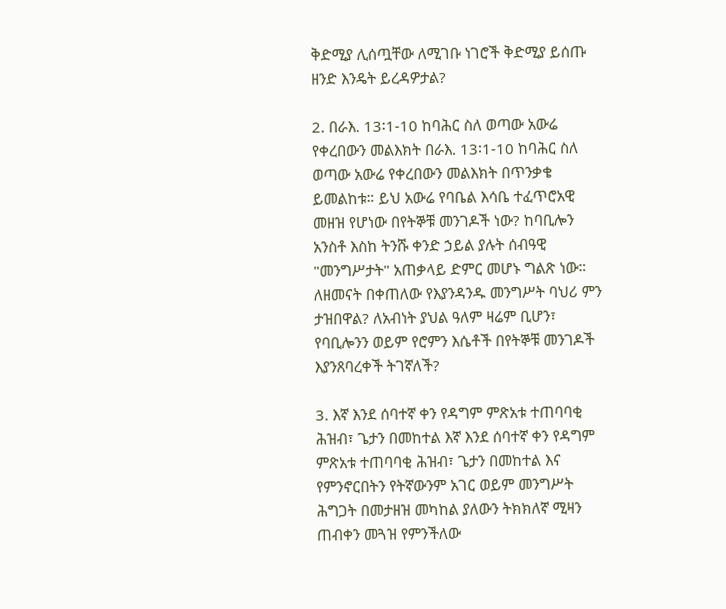ቅድሚያ ሊሰጧቸው ለሚገቡ ነገሮች ቅድሚያ ይሰጡ ዘንድ እንዴት ይረዳዎታል?

2. በራእ. 13፡1-10 ከባሕር ስለ ወጣው አውሬ የቀረበውን መልእክት በራእ. 13፡1-10 ከባሕር ስለ ወጣው አውሬ የቀረበውን መልእክት በጥንቃቄ ይመልከቱ። ይህ አውሬ የባቤል እሳቤ ተፈጥሮአዊ መዘዝ የሆነው በየትኞቹ መንገዶች ነው? ከባቢሎን አንስቶ እስከ ትንሹ ቀንድ ኃይል ያሉት ሰብዓዊ "መንግሥታት" አጠቃላይ ድምር መሆኑ ግልጽ ነው። ለዘመናት በቀጠለው የእያንዳንዱ መንግሥት ባህሪ ምን ታዝበዋል? ለአብነት ያህል ዓለም ዛሬም ቢሆን፣ የባቢሎንን ወይም የሮምን እሴቶች በየትኞቹ መንገዶች እያንጸባረቀች ትገኛለች?

3. እኛ እንደ ሰባተኛ ቀን የዳግም ምጽአቱ ተጠባባቂ ሕዝብ፣ ጌታን በመከተል እኛ እንደ ሰባተኛ ቀን የዳግም ምጽአቱ ተጠባባቂ ሕዝብ፣ ጌታን በመከተል እና የምንኖርበትን የትኛውንም አገር ወይም መንግሥት ሕግጋት በመታዘዝ መካከል ያለውን ትክክለኛ ሚዛን ጠብቀን መጓዝ የምንችለው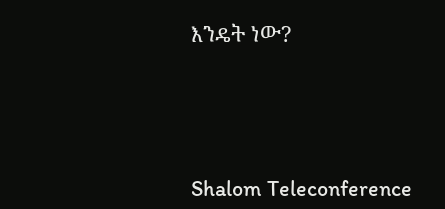እንዴት ነው?




Shalom Teleconference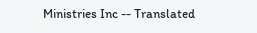Ministries Inc -- Translated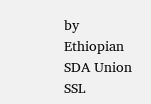by Ethiopian SDA Union SSL